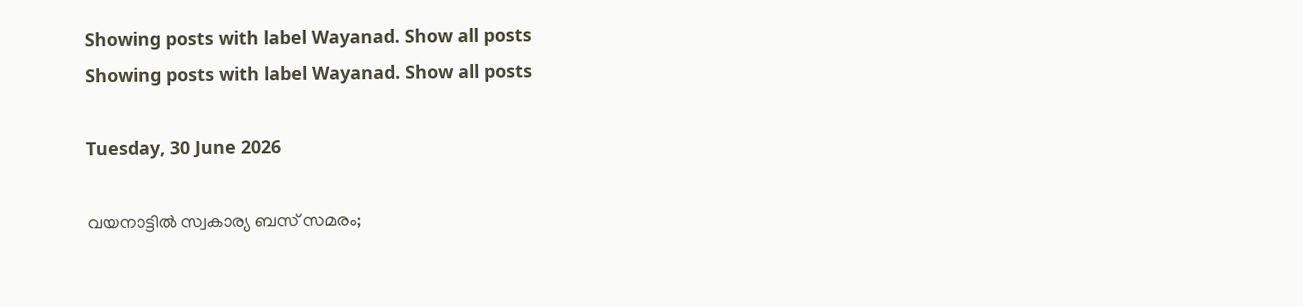Showing posts with label Wayanad. Show all posts
Showing posts with label Wayanad. Show all posts

Tuesday, 30 June 2026

വയനാട്ടിൽ സ്വകാര്യ ബസ് സമരം;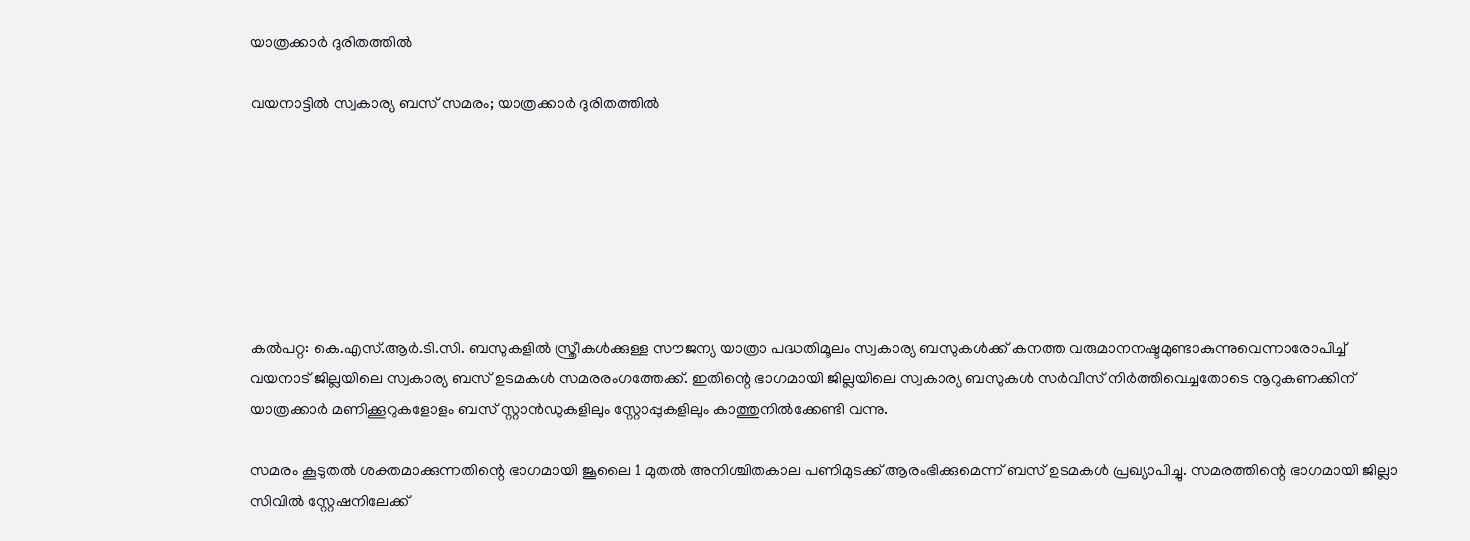യാത്രക്കാർ ദുരിതത്തിൽ

വയനാട്ടിൽ സ്വകാര്യ ബസ് സമരം; യാത്രക്കാർ ദുരിതത്തിൽ







കൽപറ്റ: കെ.എസ്.ആർ.ടി.സി. ബസുകളിൽ സ്ത്രീകൾക്കുള്ള സൗജന്യ യാത്രാ പദ്ധതിമൂലം സ്വകാര്യ ബസുകൾക്ക് കനത്ത വരുമാനനഷ്ടമുണ്ടാകുന്നുവെന്നാരോപിച്ച് വയനാട് ജില്ലയിലെ സ്വകാര്യ ബസ് ഉടമകൾ സമരരംഗത്തേക്ക്. ഇതിന്റെ ഭാഗമായി ജില്ലയിലെ സ്വകാര്യ ബസുകൾ സർവീസ് നിർത്തിവെച്ചതോടെ നൂറുകണക്കിന് യാത്രക്കാർ മണിക്കൂറുകളോളം ബസ് സ്റ്റാൻഡുകളിലും സ്റ്റോപ്പുകളിലും കാത്തുനിൽക്കേണ്ടി വന്നു.

സമരം കൂടുതൽ ശക്തമാക്കുന്നതിന്റെ ഭാഗമായി ജൂലൈ 1 മുതൽ അനിശ്ചിതകാല പണിമുടക്ക് ആരംഭിക്കുമെന്ന് ബസ് ഉടമകൾ പ്രഖ്യാപിച്ചു. സമരത്തിന്റെ ഭാഗമായി ജില്ലാ സിവിൽ സ്റ്റേഷനിലേക്ക്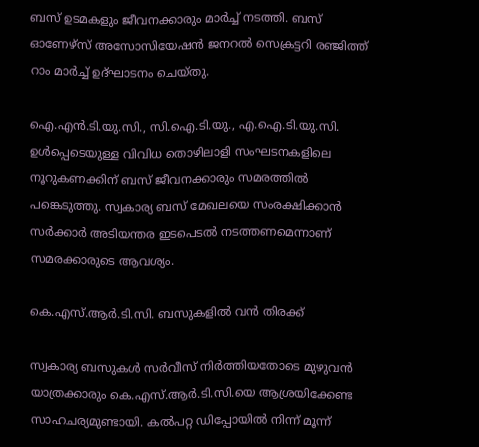ബസ് ഉടമകളും ജീവനക്കാരും മാർച്ച് നടത്തി. ബസ് ഓണേഴ്സ് അസോസിയേഷൻ ജനറൽ സെക്രട്ടറി രഞ്ജിത്ത് റാം മാർച്ച് ഉദ്ഘാടനം ചെയ്തു.

ഐ.എൻ.ടി.യു.സി., സി.ഐ.ടി.യു., എ.ഐ.ടി.യു.സി. ഉൾപ്പെടെയുള്ള വിവിധ തൊഴിലാളി സംഘടനകളിലെ നൂറുകണക്കിന് ബസ് ജീവനക്കാരും സമരത്തിൽ പങ്കെടുത്തു. സ്വകാര്യ ബസ് മേഖലയെ സംരക്ഷിക്കാൻ സർക്കാർ അടിയന്തര ഇടപെടൽ നടത്തണമെന്നാണ് സമരക്കാരുടെ ആവശ്യം.

കെ.എസ്.ആർ.ടി.സി. ബസുകളിൽ വൻ തിരക്ക്

സ്വകാര്യ ബസുകൾ സർവീസ് നിർത്തിയതോടെ മുഴുവൻ യാത്രക്കാരും കെ.എസ്.ആർ.ടി.സി.യെ ആശ്രയിക്കേണ്ട സാഹചര്യമുണ്ടായി. കൽപറ്റ ഡിപ്പോയിൽ നിന്ന് മൂന്ന്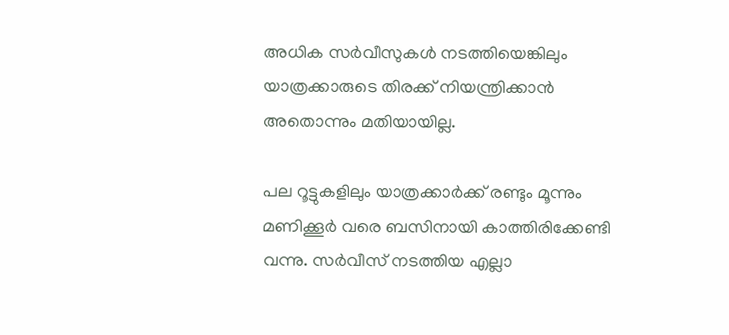അധിക സർവീസുകൾ നടത്തിയെങ്കിലും യാത്രക്കാരുടെ തിരക്ക് നിയന്ത്രിക്കാൻ അതൊന്നും മതിയായില്ല.

പല റൂട്ടുകളിലും യാത്രക്കാർക്ക് രണ്ടും മൂന്നും മണിക്കൂർ വരെ ബസിനായി കാത്തിരിക്കേണ്ടി വന്നു. സർവീസ് നടത്തിയ എല്ലാ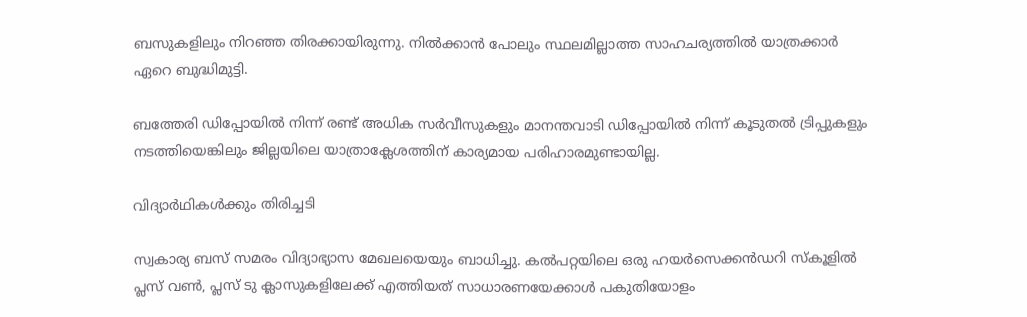ബസുകളിലും നിറഞ്ഞ തിരക്കായിരുന്നു. നിൽക്കാൻ പോലും സ്ഥലമില്ലാത്ത സാഹചര്യത്തിൽ യാത്രക്കാർ ഏറെ ബുദ്ധിമുട്ടി.

ബത്തേരി ഡിപ്പോയിൽ നിന്ന് രണ്ട് അധിക സർവീസുകളും മാനന്തവാടി ഡിപ്പോയിൽ നിന്ന് കൂടുതൽ ട്രിപ്പുകളും നടത്തിയെങ്കിലും ജില്ലയിലെ യാത്രാക്ലേശത്തിന് കാര്യമായ പരിഹാരമുണ്ടായില്ല.

വിദ്യാർഥികൾക്കും തിരിച്ചടി

സ്വകാര്യ ബസ് സമരം വിദ്യാഭ്യാസ മേഖലയെയും ബാധിച്ചു. കൽപറ്റയിലെ ഒരു ഹയർസെക്കൻഡറി സ്കൂളിൽ പ്ലസ് വൺ, പ്ലസ് ടു ക്ലാസുകളിലേക്ക് എത്തിയത് സാധാരണയേക്കാൾ പകുതിയോളം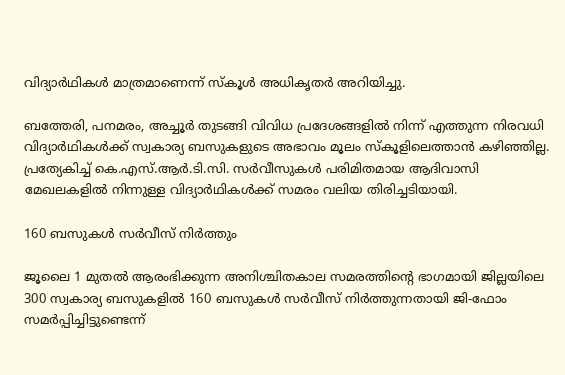വിദ്യാർഥികൾ മാത്രമാണെന്ന് സ്കൂൾ അധികൃതർ അറിയിച്ചു.

ബത്തേരി, പനമരം, അച്ചൂർ തുടങ്ങി വിവിധ പ്രദേശങ്ങളിൽ നിന്ന് എത്തുന്ന നിരവധി വിദ്യാർഥികൾക്ക് സ്വകാര്യ ബസുകളുടെ അഭാവം മൂലം സ്കൂളിലെത്താൻ കഴിഞ്ഞില്ല. പ്രത്യേകിച്ച് കെ.എസ്.ആർ.ടി.സി. സർവീസുകൾ പരിമിതമായ ആദിവാസി മേഖലകളിൽ നിന്നുള്ള വിദ്യാർഥികൾക്ക് സമരം വലിയ തിരിച്ചടിയായി.

160 ബസുകൾ സർവീസ് നിർത്തും

ജൂലൈ 1 മുതൽ ആരംഭിക്കുന്ന അനിശ്ചിതകാല സമരത്തിന്റെ ഭാഗമായി ജില്ലയിലെ 300 സ്വകാര്യ ബസുകളിൽ 160 ബസുകൾ സർവീസ് നിർത്തുന്നതായി ജി-ഫോം സമർപ്പിച്ചിട്ടുണ്ടെന്ന്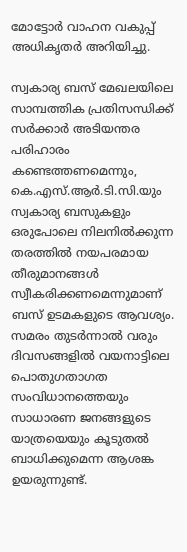മോട്ടോർ വാഹന വകുപ്പ് അധികൃതർ അറിയിച്ചു.

സ്വകാര്യ ബസ് മേഖലയിലെ സാമ്പത്തിക പ്രതിസന്ധിക്ക് സർക്കാർ അടിയന്തര പരിഹാരം കണ്ടെത്തണമെന്നും, കെ.എസ്.ആർ.ടി.സി.യും സ്വകാര്യ ബസുകളും ഒരുപോലെ നിലനിൽക്കുന്ന തരത്തിൽ നയപരമായ തീരുമാനങ്ങൾ സ്വീകരിക്കണമെന്നുമാണ് ബസ് ഉടമകളുടെ ആവശ്യം. സമരം തുടർന്നാൽ വരും ദിവസങ്ങളിൽ വയനാട്ടിലെ പൊതുഗതാഗത സംവിധാനത്തെയും സാധാരണ ജനങ്ങളുടെ യാത്രയെയും കൂടുതൽ ബാധിക്കുമെന്ന ആശങ്ക ഉയരുന്നുണ്ട്.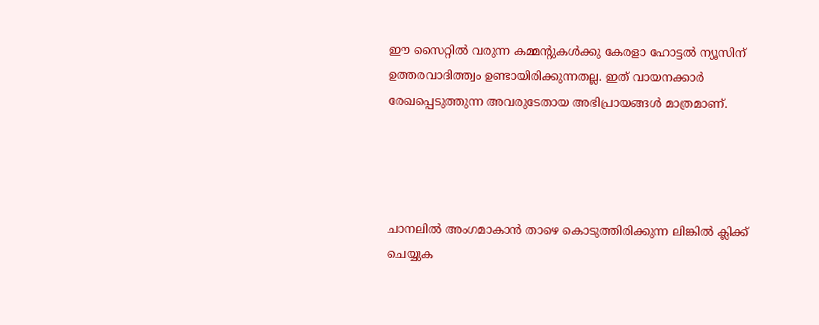ഈ സൈറ്റിൽ വരുന്ന കമ്മന്റുകൾക്കു കേരളാ ഹോട്ടൽ ന്യൂസിന് ഉത്തരവാദിത്ത്വം ഉണ്ടായിരിക്കുന്നതല്ല. ഇത് വായനക്കാർ രേഖപ്പെടുത്തുന്ന അവരുടേതായ അഭിപ്രായങ്ങൾ മാത്രമാണ്.




ചാനലിൽ അംഗമാകാൻ താഴെ കൊടുത്തിരിക്കുന്ന ലിങ്കിൽ ക്ലിക്ക് ചെയ്യുക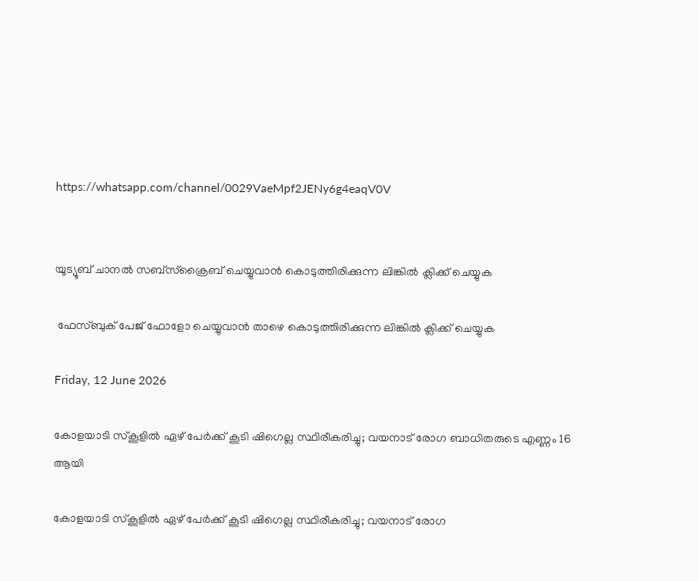https://whatsapp.com/channel/0029VaeMpf2JENy6g4eaqV0V


യൂട്യൂബ് ചാനൽ സബ്സ്ക്രൈബ് ചെയ്യുവാൻ കൊടുത്തിരിക്കുന്ന ലിങ്കിൽ ക്ലിക്ക് ചെയ്യുക

 ഫേസ്ബുക് പേജ് ഫോളോ ചെയ്യുവാൻ താഴെ കൊടുത്തിരിക്കുന്ന ലിങ്കിൽ ക്ലിക്ക് ചെയ്യുക

Friday, 12 June 2026

കോളയാടി സ്‌കൂളില്‍ ഏഴ് പേര്‍ക്ക് കൂടി ഷിഗെല്ല സ്ഥിരീകരിച്ചു; വയനാട് രോഗ ബാധിതരുടെ എണ്ണം 16 ആയി

കോളയാടി സ്‌കൂളില്‍ ഏഴ് പേര്‍ക്ക് കൂടി ഷിഗെല്ല സ്ഥിരീകരിച്ചു; വയനാട് രോഗ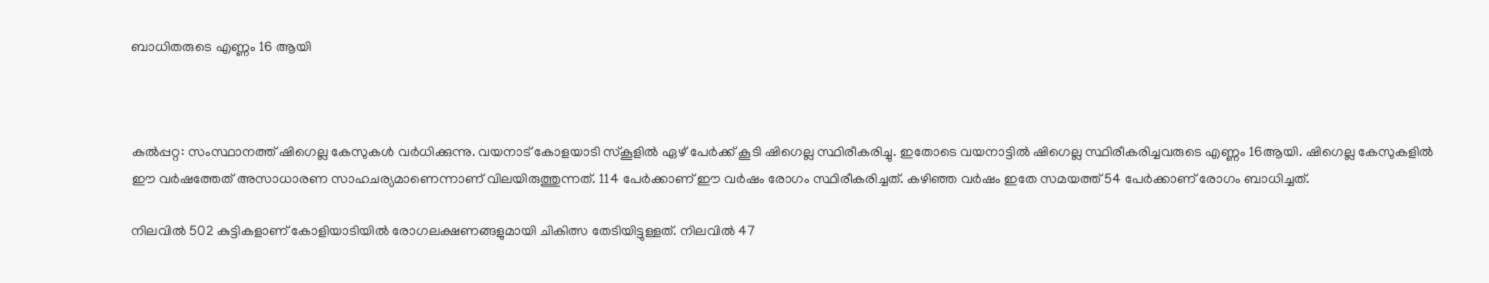ബാധിതരുടെ എണ്ണം 16 ആയി



കല്‍പ്പറ്റ: സംസ്ഥാനത്ത് ഷിഗെല്ല കേസുകള്‍ വര്‍ധിക്കുന്നു. വയനാട് കോളയാടി സ്‌കൂളില്‍ ഏഴ് പേര്‍ക്ക് കൂടി ഷിഗെല്ല സ്ഥിരീകരിച്ചു. ഇതോടെ വയനാട്ടില്‍ ഷിഗെല്ല സ്ഥിരീകരിച്ചവരുടെ എണ്ണം 16ആയി. ഷിഗെല്ല കേസുകളിൽ ഈ വര്‍ഷത്തേത് അസാധാരണ സാഹചര്യമാണെന്നാണ് വിലയിരുത്തുന്നത്. 114 പേര്‍ക്കാണ് ഈ വര്‍ഷം രോഗം സ്ഥിരീകരിച്ചത്. കഴിഞ്ഞ വര്‍ഷം ഇതേ സമയത്ത് 54 പേര്‍ക്കാണ് രോഗം ബാധിച്ചത്.

നിലവില്‍ 502 കുട്ടികളാണ് കോളിയാടിയില്‍ രോഗലക്ഷണങ്ങളുമായി ചികിത്സ തേടിയിട്ടുള്ളത്. നിലവില്‍ 47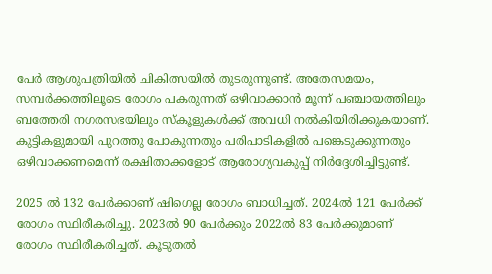പേര്‍ ആശുപത്രിയില്‍ ചികിത്സയില്‍ തുടരുന്നുണ്ട്. അതേസമയം, സമ്പര്‍ക്കത്തിലൂടെ രോഗം പകരുന്നത് ഒഴിവാക്കാന്‍ മൂന്ന് പഞ്ചായത്തിലും ബത്തേരി നഗരസഭയിലും സ്‌കൂളുകള്‍ക്ക് അവധി നല്‍കിയിരിക്കുകയാണ്. കുട്ടികളുമായി പുറത്തു പോകുന്നതും പരിപാടികളില്‍ പങ്കെടുക്കുന്നതും ഒഴിവാക്കണമെന്ന് രക്ഷിതാക്കളോട് ആരോഗ്യവകുപ്പ് നിര്‍ദ്ദേശിച്ചിട്ടുണ്ട്.

2025 ല്‍ 132 പേര്‍ക്കാണ് ഷിഗെല്ല രോഗം ബാധിച്ചത്. 2024ല്‍ 121 പേര്‍ക്ക് രോഗം സ്ഥിരീകരിച്ചു. 2023ല്‍ 90 പേര്‍ക്കും 2022ല്‍ 83 പേര്‍ക്കുമാണ് രോഗം സ്ഥിരീകരിച്ചത്. കൂടുതല്‍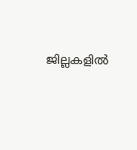ജില്ലകളില്‍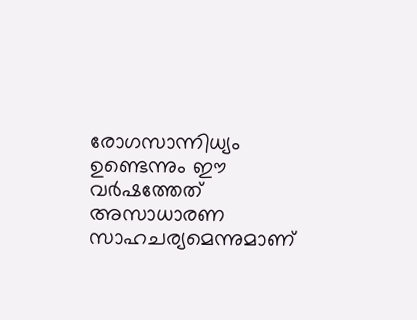രോഗസാന്നിധ്യം ഉണ്ടെന്നും ഈ വര്‍ഷത്തേത് അസാധാരണ സാഹചര്യമെന്നുമാണ്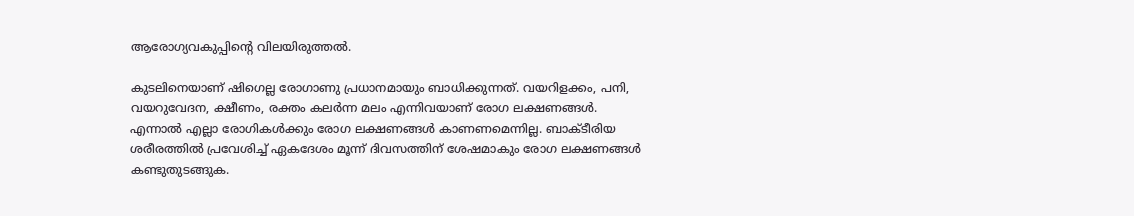ആരോഗ്യവകുപ്പിന്റെ വിലയിരുത്തല്‍.

കുടലിനെയാണ് ഷിഗെല്ല രോഗാണു പ്രധാനമായും ബാധിക്കുന്നത്. വയറിളക്കം, പനി, വയറുവേദന, ക്ഷീണം, രക്തം കലര്‍ന്ന മലം എന്നിവയാണ് രോഗ ലക്ഷണങ്ങള്‍. എന്നാല്‍ എല്ലാ രോഗികള്‍ക്കും രോഗ ലക്ഷണങ്ങള്‍ കാണണമെന്നില്ല. ബാക്ടീരിയ ശരീരത്തില്‍ പ്രവേശിച്ച് ഏകദേശം മൂന്ന് ദിവസത്തിന് ശേഷമാകും രോഗ ലക്ഷണങ്ങള്‍ കണ്ടുതുടങ്ങുക.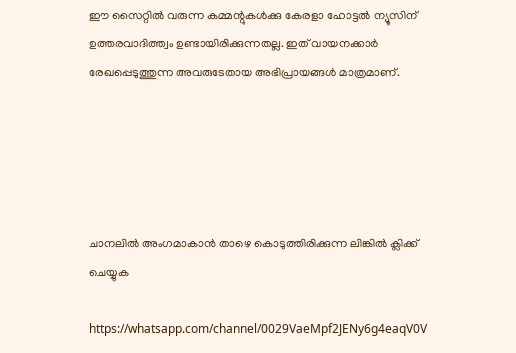ഈ സൈറ്റിൽ വരുന്ന കമ്മന്റുകൾക്കു കേരളാ ഹോട്ടൽ ന്യൂസിന് ഉത്തരവാദിത്ത്വം ഉണ്ടായിരിക്കുന്നതല്ല. ഇത് വായനക്കാർ രേഖപ്പെടുത്തുന്ന അവരുടേതായ അഭിപ്രായങ്ങൾ മാത്രമാണ്.





ചാനലിൽ അംഗമാകാൻ താഴെ കൊടുത്തിരിക്കുന്ന ലിങ്കിൽ ക്ലിക്ക് ചെയ്യുക

https://whatsapp.com/channel/0029VaeMpf2JENy6g4eaqV0V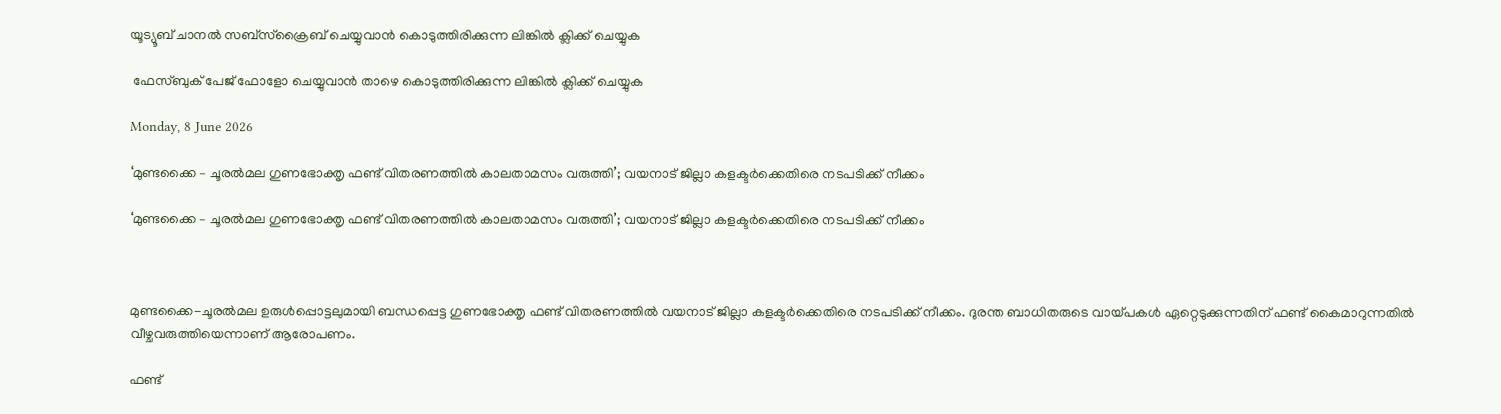യൂട്യൂബ് ചാനൽ സബ്സ്ക്രൈബ് ചെയ്യുവാൻ കൊടുത്തിരിക്കുന്ന ലിങ്കിൽ ക്ലിക്ക് ചെയ്യുക

 ഫേസ്ബുക് പേജ് ഫോളോ ചെയ്യുവാൻ താഴെ കൊടുത്തിരിക്കുന്ന ലിങ്കിൽ ക്ലിക്ക് ചെയ്യുക

Monday, 8 June 2026

‘മുണ്ടക്കൈ – ചൂരൽമല ഗുണഭോക്തൃ ഫണ്ട് വിതരണത്തിൽ കാലതാമസം വരുത്തി’; വയനാട് ജില്ലാ കളക്ടർക്കെതിരെ നടപടിക്ക് നീക്കം

‘മുണ്ടക്കൈ – ചൂരൽമല ഗുണഭോക്തൃ ഫണ്ട് വിതരണത്തിൽ കാലതാമസം വരുത്തി’; വയനാട് ജില്ലാ കളക്ടർക്കെതിരെ നടപടിക്ക് നീക്കം



മുണ്ടക്കൈ-ചൂരൽമല ഉരുൾപ്പൊട്ടലുമായി ബന്ധപ്പെട്ട ഗുണഭോക്തൃ ഫണ്ട് വിതരണത്തിൽ വയനാട് ജില്ലാ കളക്ടർക്കെതിരെ നടപടിക്ക് നീക്കം. ദുരന്ത ബാധിതരുടെ വായ്പകൾ ഏറ്റെടുക്കുന്നതിന് ഫണ്ട് കൈമാറുന്നതിൽ വീഴ്ചവരുത്തിയെന്നാണ് ആരോപണം.

ഫണ്ട്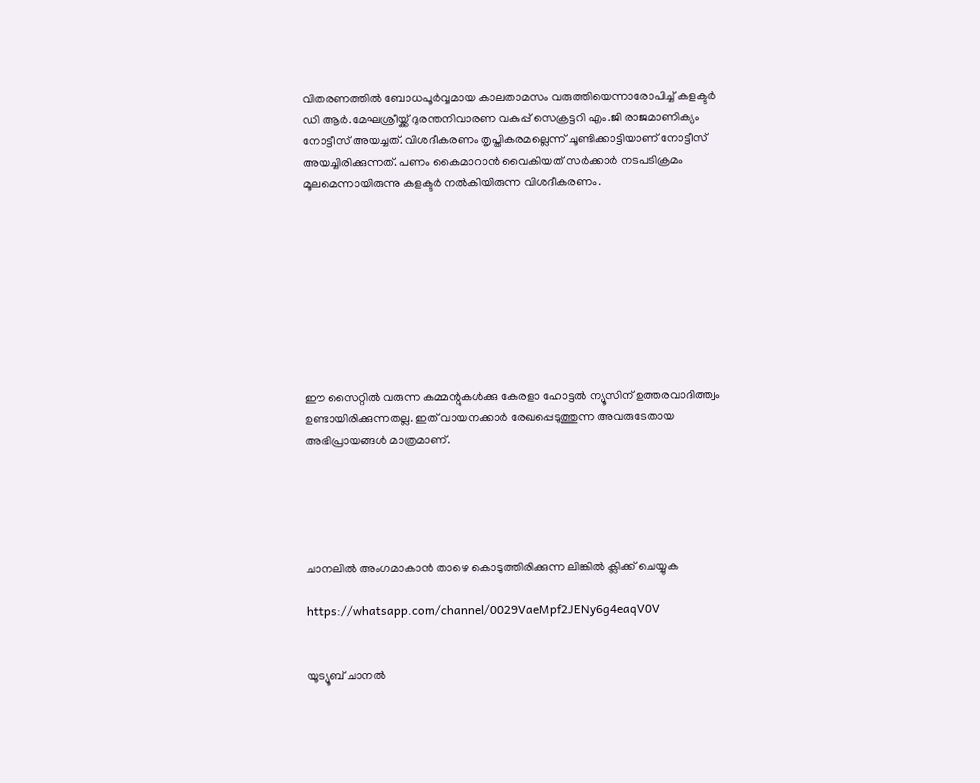വിതരണത്തിൽ ബോധപൂർവ്വമായ കാലതാമസം വരുത്തിയെന്നാരോപിച്ച് കളക്ടർ ഡി ആർ.മേഘശ്രീയ്ക്ക് ദുരന്തനിവാരണ വകുപ്പ് സെക്രട്ടറി എം.ജി രാജമാണിക്യം നോട്ടീസ് അയച്ചത്. വിശദീകരണം തൃപ്തികരമല്ലെന്ന് ചൂണ്ടിക്കാട്ടിയാണ് നോട്ടീസ് അയച്ചിരിക്കുന്നത്. പണം കൈമാറാൻ വൈകിയത് സർക്കാർ നടപടിക്രമം മൂലമെന്നായിരുന്നു കളക്ടർ നൽകിയിരുന്ന വിശദീകരണം.









ഈ സൈറ്റിൽ വരുന്ന കമ്മന്റുകൾക്കു കേരളാ ഹോട്ടൽ ന്യൂസിന് ഉത്തരവാദിത്ത്വം ഉണ്ടായിരിക്കുന്നതല്ല. ഇത് വായനക്കാർ രേഖപ്പെടുത്തുന്ന അവരുടേതായ അഭിപ്രായങ്ങൾ മാത്രമാണ്.





ചാനലിൽ അംഗമാകാൻ താഴെ കൊടുത്തിരിക്കുന്ന ലിങ്കിൽ ക്ലിക്ക് ചെയ്യുക

https://whatsapp.com/channel/0029VaeMpf2JENy6g4eaqV0V


യൂട്യൂബ് ചാനൽ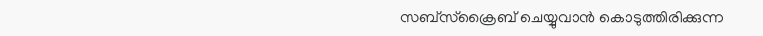സബ്സ്ക്രൈബ് ചെയ്യുവാൻ കൊടുത്തിരിക്കുന്ന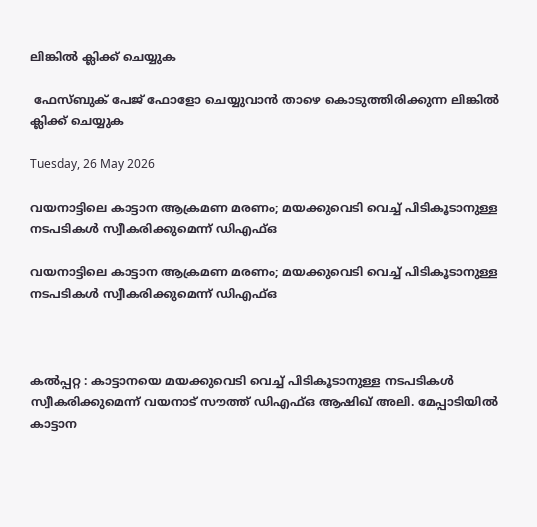ലിങ്കിൽ ക്ലിക്ക് ചെയ്യുക

 ഫേസ്ബുക് പേജ് ഫോളോ ചെയ്യുവാൻ താഴെ കൊടുത്തിരിക്കുന്ന ലിങ്കിൽ ക്ലിക്ക് ചെയ്യുക

Tuesday, 26 May 2026

വയനാട്ടിലെ കാട്ടാന ആക്രമണ മരണം; മയക്കുവെടി വെച്ച് പിടികൂടാനുള്ള നടപടികൾ സ്വീകരിക്കുമെന്ന് ഡിഎഫ്ഒ

വയനാട്ടിലെ കാട്ടാന ആക്രമണ മരണം; മയക്കുവെടി വെച്ച് പിടികൂടാനുള്ള നടപടികൾ സ്വീകരിക്കുമെന്ന് ഡിഎഫ്ഒ



കൽപ്പറ്റ : കാട്ടാനയെ മയക്കുവെടി വെച്ച് പിടികൂടാനുള്ള നടപടികൾ സ്വീകരിക്കുമെന്ന് വയനാട് സൗത്ത് ഡിഎഫ്ഒ ആഷിഖ് അലി. മേപ്പാടിയിൽ കാട്ടാന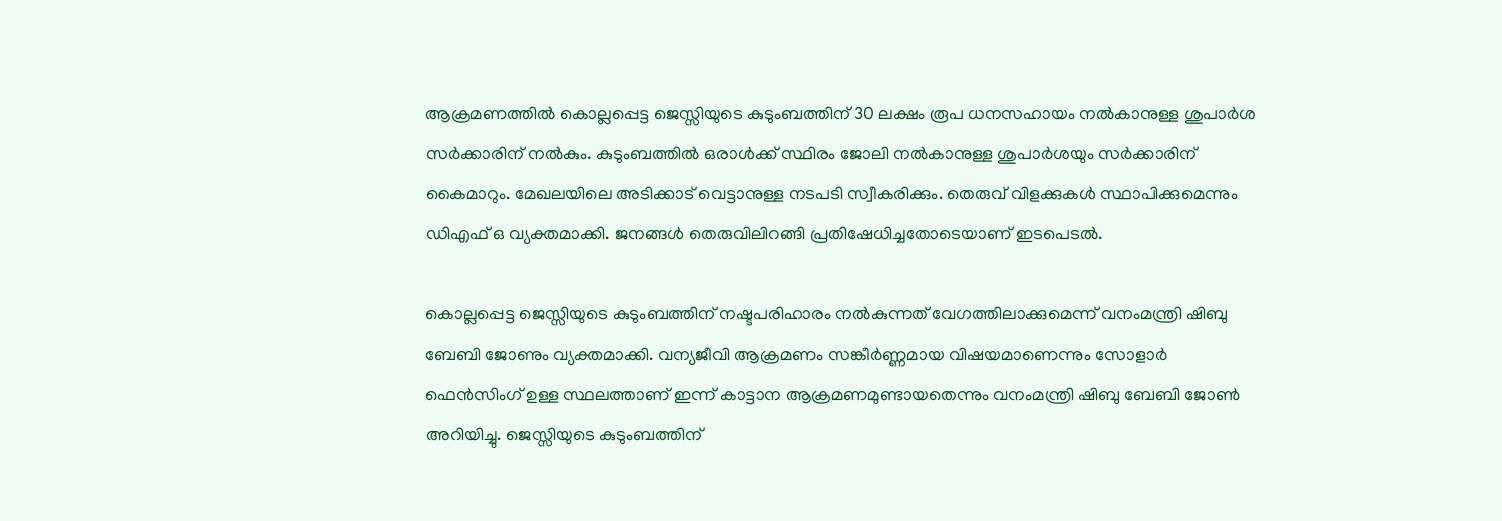ആക്രമണത്തിൽ കൊല്ലപ്പെട്ട ജെസ്സിയുടെ കുടുംബത്തിന് 30 ലക്ഷം രൂപ ധനസഹായം നൽകാനുള്ള ശുപാർശ സർക്കാരിന് നൽകും. കുടുംബത്തിൽ ഒരാൾക്ക് സ്ഥിരം ജോലി നൽകാനുള്ള ശുപാർശയും സർക്കാരിന് കൈമാറും. മേഖലയിലെ അടിക്കാട് വെട്ടാനുള്ള നടപടി സ്വീകരിക്കും. തെരുവ് വിളക്കുകൾ സ്ഥാപിക്കുമെന്നും ഡിഎഫ് ഒ വ്യക്തമാക്കി. ജനങ്ങൾ തെരുവിലിറങ്ങി പ്രതിഷേധിച്ചതോടെയാണ് ഇടപെടൽ.

കൊല്ലപ്പെട്ട ജെസ്സിയുടെ കുടുംബത്തിന് നഷ്ടപരിഹാരം നൽകുന്നത് വേഗത്തിലാക്കുമെന്ന് വനംമന്ത്രി ഷിബു ബേബി ജോണും വ്യക്തമാക്കി. വന്യജീവി ആക്രമണം സങ്കീർണ്ണമായ വിഷയമാണെന്നും സോളാർ ഫെൻസിംഗ് ഉള്ള സ്ഥലത്താണ് ഇന്ന് കാട്ടാന ആക്രമണമുണ്ടായതെന്നും വനംമന്ത്രി ഷിബു ബേബി ജോൺ അറിയിച്ചു. ജെസ്സിയുടെ കുടുംബത്തിന്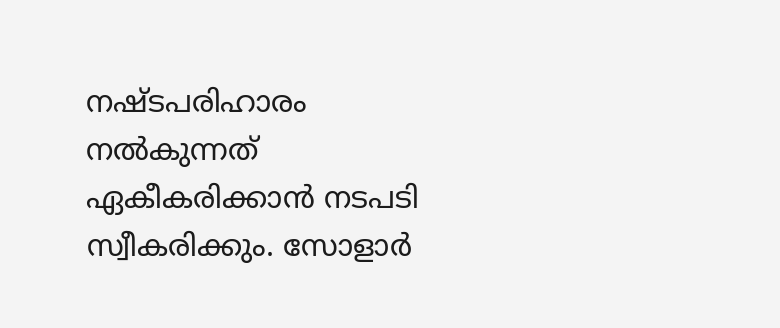നഷ്ടപരിഹാരം നൽകുന്നത് ഏകീകരിക്കാൻ നടപടി സ്വീകരിക്കും. സോളാർ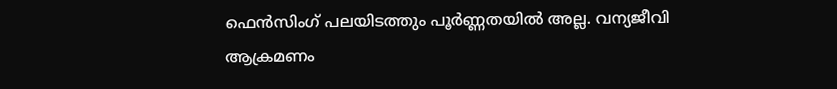ഫെൻസിംഗ് പലയിടത്തും പൂർണ്ണതയിൽ അല്ല. വന്യജീവി ആക്രമണം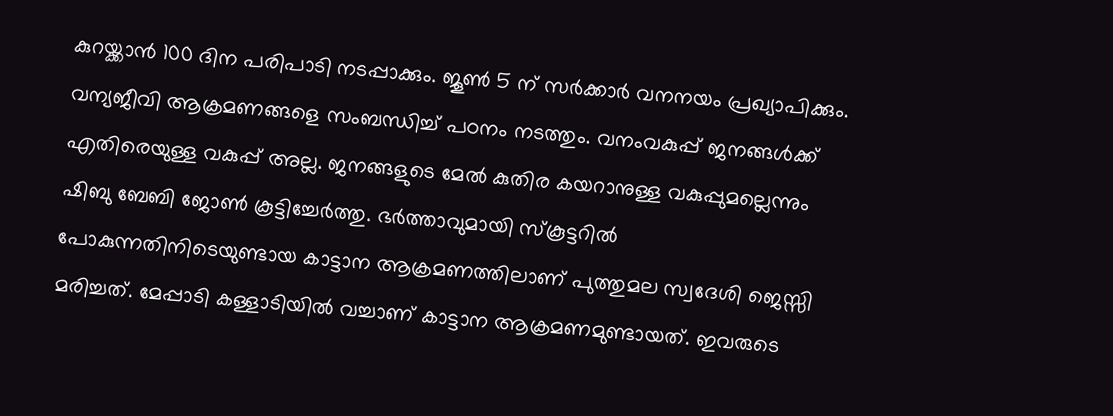കുറയ്ക്കാൻ 100 ദിന പരിപാടി നടപ്പാക്കും. ജൂൺ 5 ന് സർക്കാർ വനനയം പ്രഖ്യാപിക്കും. വന്യജീവി ആക്രമണങ്ങളെ സംബന്ധിച്ച് പഠനം നടത്തും. വനംവകുപ്പ് ജനങ്ങൾക്ക് എതിരെയുള്ള വകുപ്പ് അല്ല. ജനങ്ങളുടെ മേൽ കുതിര കയറാനുള്ള വകുപ്പുമല്ലെന്നും ഷിബു ബേബി ജോൺ കൂട്ടിച്ചേർത്തു. ഭർത്താവുമായി സ്കൂട്ടറിൽ പോകുന്നതിനിടെയുണ്ടായ കാട്ടാന ആക്രമണത്തിലാണ് പുത്തുമല സ്വദേശി ജെസ്സി മരിച്ചത്. മേപ്പാടി കള്ളാടിയിൽ വച്ചാണ് കാട്ടാന ആക്രമണമുണ്ടായത്. ഇവരുടെ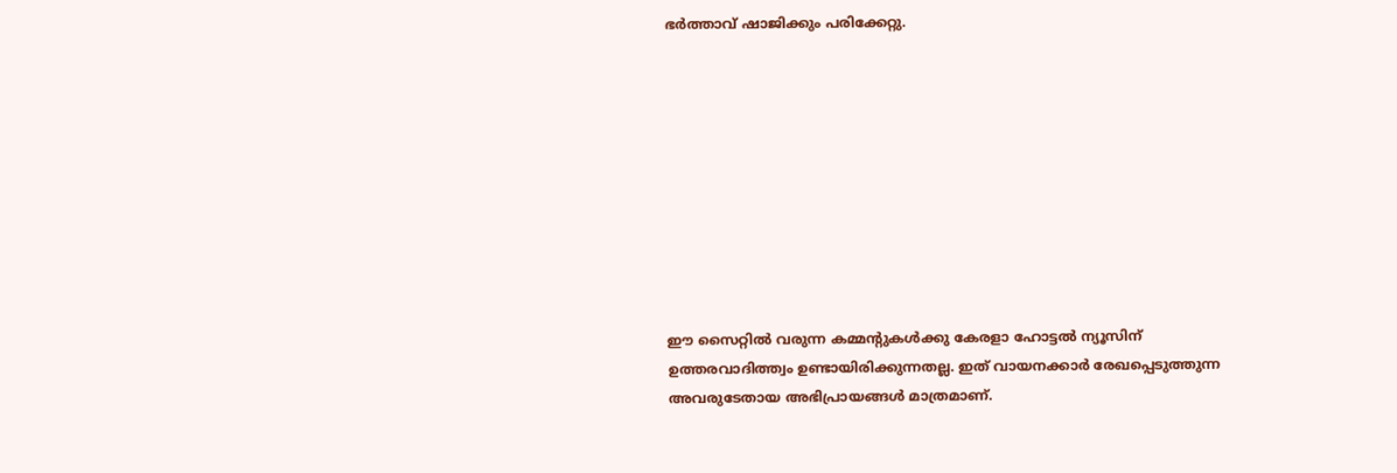ഭർത്താവ് ഷാജിക്കും പരിക്കേറ്റു.










ഈ സൈറ്റിൽ വരുന്ന കമ്മന്റുകൾക്കു കേരളാ ഹോട്ടൽ ന്യൂസിന് ഉത്തരവാദിത്ത്വം ഉണ്ടായിരിക്കുന്നതല്ല. ഇത് വായനക്കാർ രേഖപ്പെടുത്തുന്ന അവരുടേതായ അഭിപ്രായങ്ങൾ മാത്രമാണ്.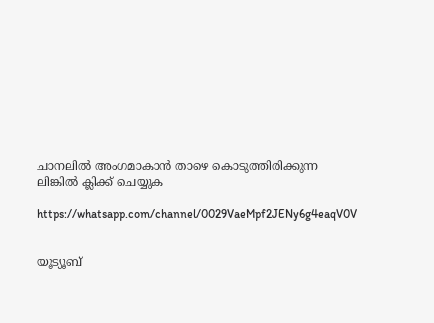ചാനലിൽ അംഗമാകാൻ താഴെ കൊടുത്തിരിക്കുന്ന ലിങ്കിൽ ക്ലിക്ക് ചെയ്യുക

https://whatsapp.com/channel/0029VaeMpf2JENy6g4eaqV0V


യൂട്യൂബ്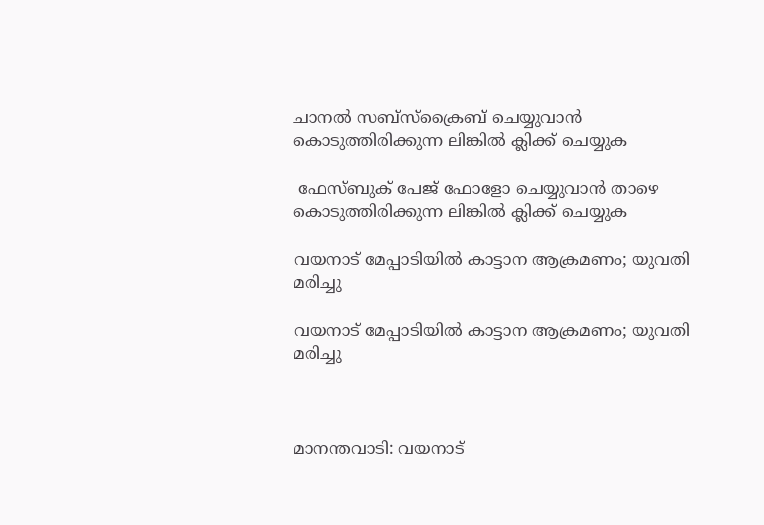ചാനൽ സബ്സ്ക്രൈബ് ചെയ്യുവാൻ കൊടുത്തിരിക്കുന്ന ലിങ്കിൽ ക്ലിക്ക് ചെയ്യുക

 ഫേസ്ബുക് പേജ് ഫോളോ ചെയ്യുവാൻ താഴെ കൊടുത്തിരിക്കുന്ന ലിങ്കിൽ ക്ലിക്ക് ചെയ്യുക

വയനാട് മേപ്പാടിയില്‍ കാട്ടാന ആക്രമണം; യുവതി മരിച്ചു

വയനാട് മേപ്പാടിയില്‍ കാട്ടാന ആക്രമണം; യുവതി മരിച്ചു



മാനന്തവാടി: വയനാട്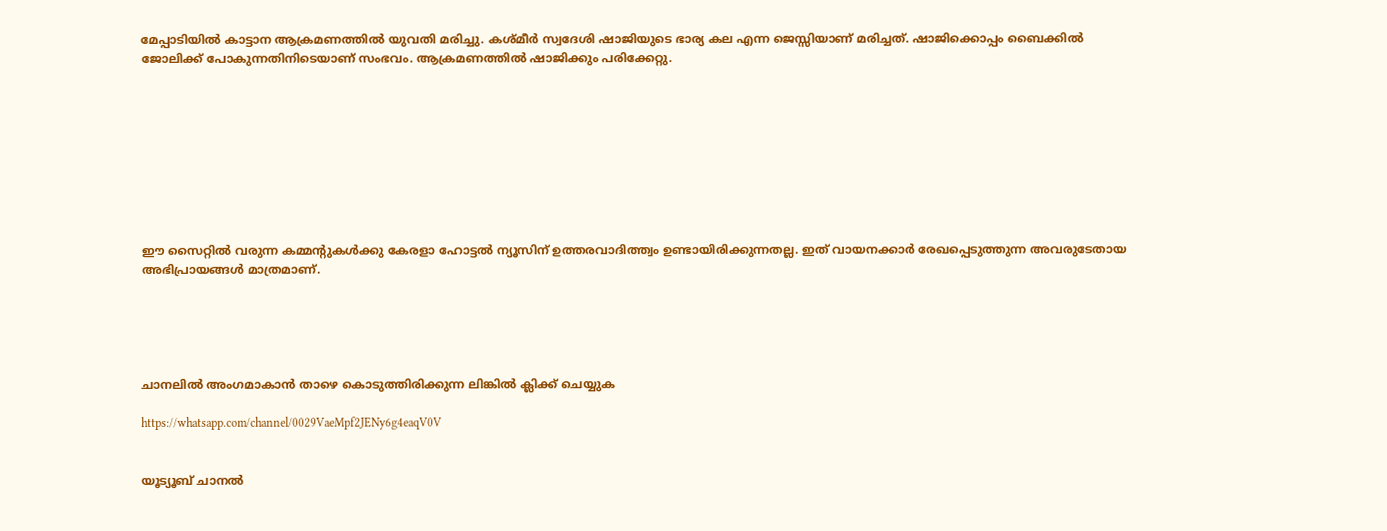മേപ്പാടിയില്‍ കാട്ടാന ആക്രമണത്തില്‍ യുവതി മരിച്ചു. കശ്മീര്‍ സ്വദേശി ഷാജിയുടെ ഭാര്യ കല എന്ന ജെസ്സിയാണ് മരിച്ചത്. ഷാജിക്കൊപ്പം ബൈക്കില്‍ ജോലിക്ക് പോകുന്നതിനിടെയാണ് സംഭവം. ആക്രമണത്തില്‍ ഷാജിക്കും പരിക്കേറ്റു.









ഈ സൈറ്റിൽ വരുന്ന കമ്മന്റുകൾക്കു കേരളാ ഹോട്ടൽ ന്യൂസിന് ഉത്തരവാദിത്ത്വം ഉണ്ടായിരിക്കുന്നതല്ല. ഇത് വായനക്കാർ രേഖപ്പെടുത്തുന്ന അവരുടേതായ അഭിപ്രായങ്ങൾ മാത്രമാണ്.





ചാനലിൽ അംഗമാകാൻ താഴെ കൊടുത്തിരിക്കുന്ന ലിങ്കിൽ ക്ലിക്ക് ചെയ്യുക

https://whatsapp.com/channel/0029VaeMpf2JENy6g4eaqV0V


യൂട്യൂബ് ചാനൽ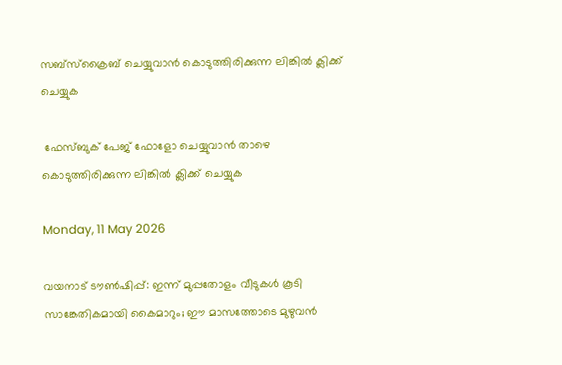സബ്സ്ക്രൈബ് ചെയ്യുവാൻ കൊടുത്തിരിക്കുന്ന ലിങ്കിൽ ക്ലിക്ക് ചെയ്യുക

 ഫേസ്ബുക് പേജ് ഫോളോ ചെയ്യുവാൻ താഴെ കൊടുത്തിരിക്കുന്ന ലിങ്കിൽ ക്ലിക്ക് ചെയ്യുക

Monday, 11 May 2026

വയനാട് ടൗൺഷിപ്പ്: ഇന്ന് മുപ്പതോളം വീടുകൾ കൂടി സാങ്കേതികമായി കൈമാറും; ഈ മാസത്തോടെ മുഴുവൻ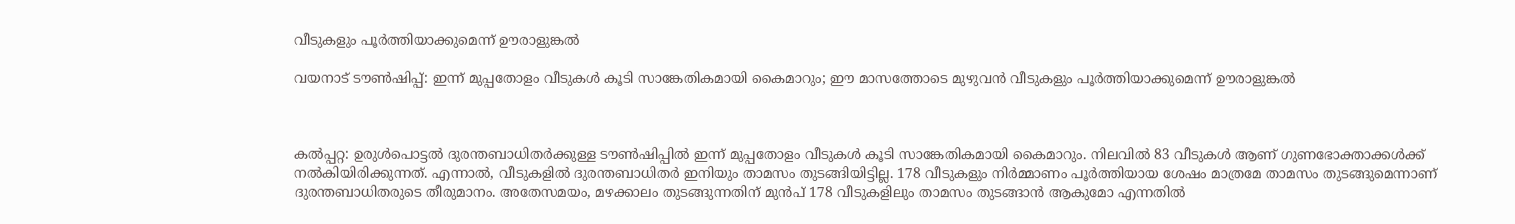വീടുകളും പൂർത്തിയാക്കുമെന്ന് ഊരാളുങ്കൽ

വയനാട് ടൗൺഷിപ്പ്: ഇന്ന് മുപ്പതോളം വീടുകൾ കൂടി സാങ്കേതികമായി കൈമാറും; ഈ മാസത്തോടെ മുഴുവൻ വീടുകളും പൂർത്തിയാക്കുമെന്ന് ഊരാളുങ്കൽ



കൽപ്പറ്റ: ഉരുൾപൊട്ടൽ ദുരന്തബാധിതർക്കുള്ള ടൗൺഷിപ്പിൽ ഇന്ന് മുപ്പതോളം വീടുകൾ കൂടി സാങ്കേതികമായി കൈമാറും. നിലവിൽ 83 വീടുകൾ ആണ് ഗുണഭോക്താക്കൾക്ക് നൽകിയിരിക്കുന്നത്. എന്നാൽ, വീടുകളിൽ ദുരന്തബാധിതർ ഇനിയും താമസം തുടങ്ങിയിട്ടില്ല. 178 വീടുകളും നിർമ്മാണം പൂർത്തിയായ ശേഷം മാത്രമേ താമസം തുടങ്ങുമെന്നാണ് ദുരന്തബാധിതരുടെ തീരുമാനം. അതേസമയം, മഴക്കാലം തുടങ്ങുന്നതിന് മുൻപ് 178 വീടുകളിലും താമസം തുടങ്ങാൻ ആകുമോ എന്നതിൽ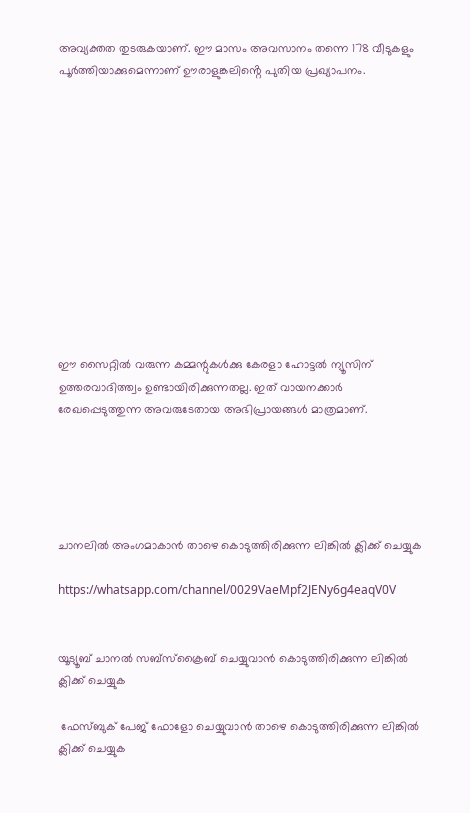അവ്യക്തത തുടരുകയാണ്. ഈ മാസം അവസാനം തന്നെ 178 വീടുകളും പൂർത്തിയാക്കുമെന്നാണ് ഊരാളുങ്കലിൻ്റെ പുതിയ പ്രഖ്യാപനം.












ഈ സൈറ്റിൽ വരുന്ന കമ്മന്റുകൾക്കു കേരളാ ഹോട്ടൽ ന്യൂസിന് ഉത്തരവാദിത്ത്വം ഉണ്ടായിരിക്കുന്നതല്ല. ഇത് വായനക്കാർ രേഖപ്പെടുത്തുന്ന അവരുടേതായ അഭിപ്രായങ്ങൾ മാത്രമാണ്.





ചാനലിൽ അംഗമാകാൻ താഴെ കൊടുത്തിരിക്കുന്ന ലിങ്കിൽ ക്ലിക്ക് ചെയ്യുക

https://whatsapp.com/channel/0029VaeMpf2JENy6g4eaqV0V


യൂട്യൂബ് ചാനൽ സബ്സ്ക്രൈബ് ചെയ്യുവാൻ കൊടുത്തിരിക്കുന്ന ലിങ്കിൽ ക്ലിക്ക് ചെയ്യുക

 ഫേസ്ബുക് പേജ് ഫോളോ ചെയ്യുവാൻ താഴെ കൊടുത്തിരിക്കുന്ന ലിങ്കിൽ ക്ലിക്ക് ചെയ്യുക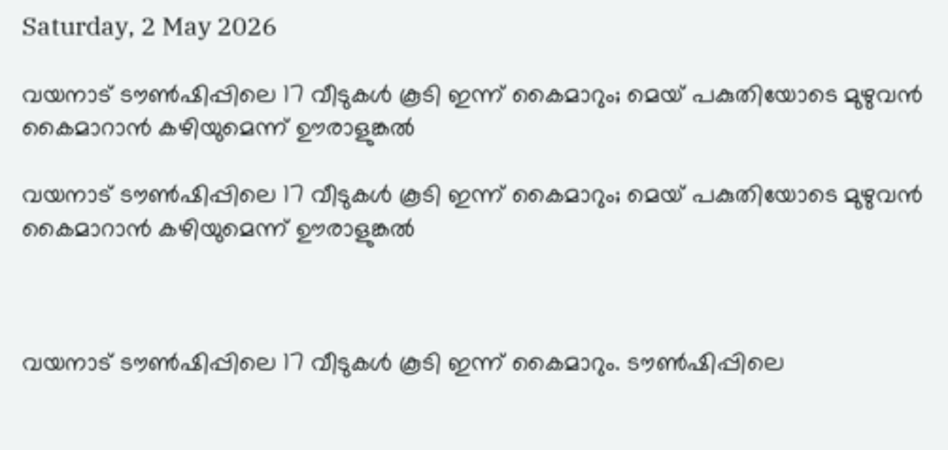Saturday, 2 May 2026

വയനാട് ടൗണ്‍ഷിപ്പിലെ 17 വീടുകള്‍ കൂടി ഇന്ന് കൈമാറും; മെയ് പകുതിയോടെ മുഴുവന്‍ കൈമാറാന്‍ കഴിയുമെന്ന് ഊരാളുങ്കല്‍

വയനാട് ടൗണ്‍ഷിപ്പിലെ 17 വീടുകള്‍ കൂടി ഇന്ന് കൈമാറും; മെയ് പകുതിയോടെ മുഴുവന്‍ കൈമാറാന്‍ കഴിയുമെന്ന് ഊരാളുങ്കല്‍



വയനാട് ടൗണ്‍ഷിപ്പിലെ 17 വീടുകള്‍ കൂടി ഇന്ന് കൈമാറും. ടൗണ്‍ഷിപ്പിലെ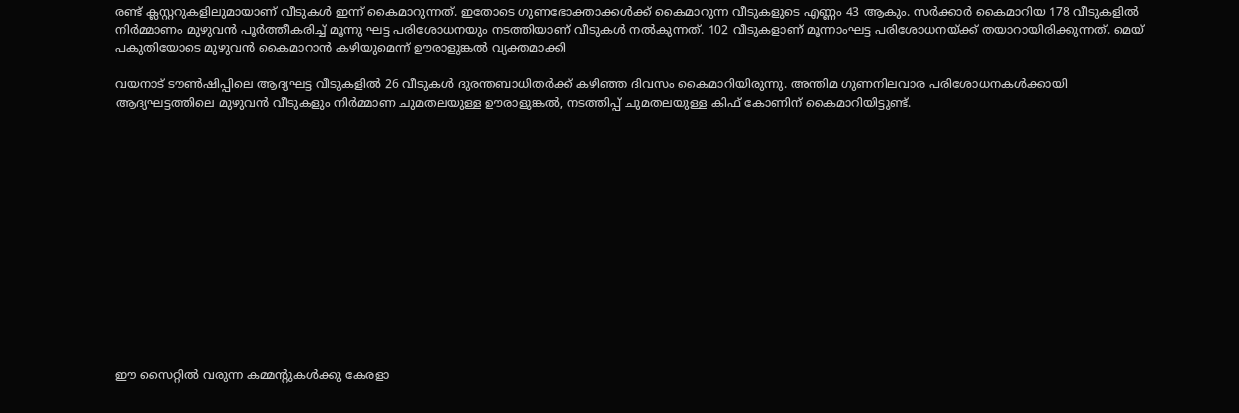രണ്ട് ക്ലസ്റ്ററുകളിലുമായാണ് വീടുകള്‍ ഇന്ന് കൈമാറുന്നത്. ഇതോടെ ഗുണഭോക്താക്കള്‍ക്ക് കൈമാറുന്ന വീടുകളുടെ എണ്ണം 43 ആകും. സര്‍ക്കാര്‍ കൈമാറിയ 178 വീടുകളില്‍ നിര്‍മ്മാണം മുഴുവന്‍ പൂര്‍ത്തീകരിച്ച് മൂന്നു ഘട്ട പരിശോധനയും നടത്തിയാണ് വീടുകള്‍ നല്‍കുന്നത്. 102 വീടുകളാണ് മൂന്നാംഘട്ട പരിശോധനയ്ക്ക് തയാറായിരിക്കുന്നത്. മെയ് പകുതിയോടെ മുഴുവന്‍ കൈമാറാന്‍ കഴിയുമെന്ന് ഊരാളുങ്കല്‍ വ്യക്തമാക്കി

വയനാട് ടൗണ്‍ഷിപ്പിലെ ആദ്യഘട്ട വീടുകളില്‍ 26 വീടുകള്‍ ദുരന്തബാധിതര്‍ക്ക് കഴിഞ്ഞ ദിവസം കൈമാറിയിരുന്നു. അന്തിമ ഗുണനിലവാര പരിശോധനകള്‍ക്കായി ആദ്യഘട്ടത്തിലെ മുഴുവന്‍ വീടുകളും നിര്‍മ്മാണ ചുമതലയുള്ള ഊരാളുങ്കല്‍, നടത്തിപ്പ് ചുമതലയുള്ള കിഫ് കോണിന് കൈമാറിയിട്ടുണ്ട്.














ഈ സൈറ്റിൽ വരുന്ന കമ്മന്റുകൾക്കു കേരളാ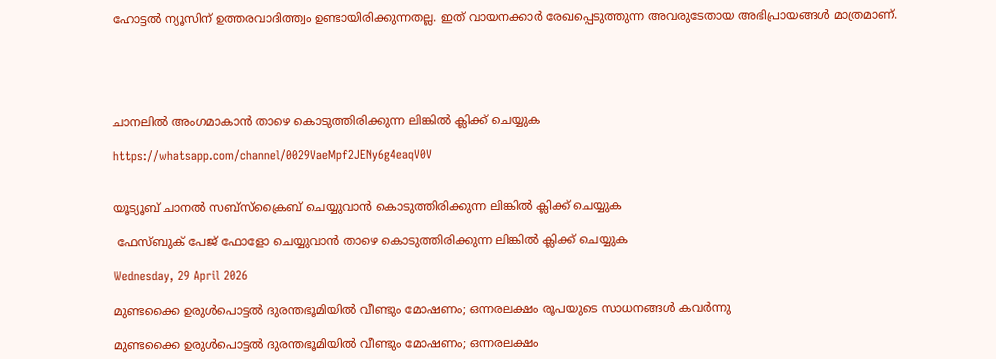ഹോട്ടൽ ന്യൂസിന് ഉത്തരവാദിത്ത്വം ഉണ്ടായിരിക്കുന്നതല്ല. ഇത് വായനക്കാർ രേഖപ്പെടുത്തുന്ന അവരുടേതായ അഭിപ്രായങ്ങൾ മാത്രമാണ്.





ചാനലിൽ അംഗമാകാൻ താഴെ കൊടുത്തിരിക്കുന്ന ലിങ്കിൽ ക്ലിക്ക് ചെയ്യുക

https://whatsapp.com/channel/0029VaeMpf2JENy6g4eaqV0V


യൂട്യൂബ് ചാനൽ സബ്സ്ക്രൈബ് ചെയ്യുവാൻ കൊടുത്തിരിക്കുന്ന ലിങ്കിൽ ക്ലിക്ക് ചെയ്യുക

 ഫേസ്ബുക് പേജ് ഫോളോ ചെയ്യുവാൻ താഴെ കൊടുത്തിരിക്കുന്ന ലിങ്കിൽ ക്ലിക്ക് ചെയ്യുക

Wednesday, 29 April 2026

മുണ്ടക്കൈ ഉരുള്‍പൊട്ടല്‍ ദുരന്തഭൂമിയില്‍ വീണ്ടും മോഷണം; ഒന്നരലക്ഷം രൂപയുടെ സാധനങ്ങള്‍ കവര്‍ന്നു

മുണ്ടക്കൈ ഉരുള്‍പൊട്ടല്‍ ദുരന്തഭൂമിയില്‍ വീണ്ടും മോഷണം; ഒന്നരലക്ഷം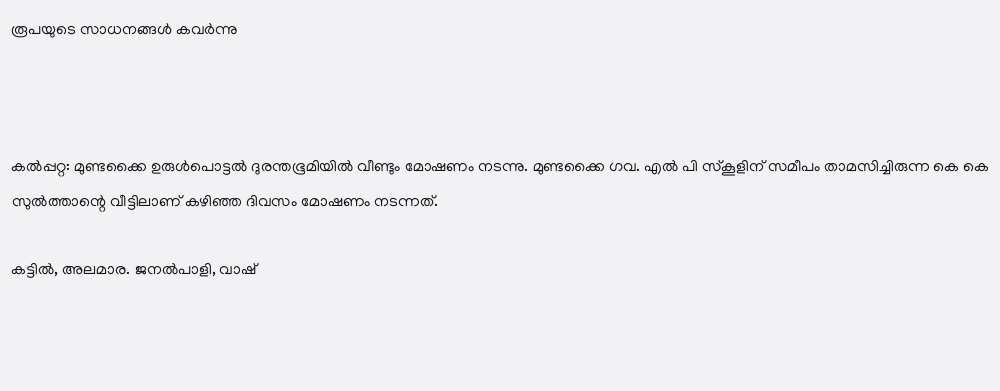രൂപയുടെ സാധനങ്ങള്‍ കവര്‍ന്നു



കല്‍പ്പറ്റ: മുണ്ടക്കൈ ഉരുള്‍പൊട്ടല്‍ ദുരന്തഭൂമിയില്‍ വീണ്ടും മോഷണം നടന്നു. മുണ്ടക്കൈ ഗവ. എല്‍ പി സ്‌കൂളിന് സമീപം താമസിച്ചിരുന്ന കെ കെ സുല്‍ത്താന്റെ വീട്ടിലാണ് കഴിഞ്ഞ ദിവസം മോഷണം നടന്നത്.

കട്ടില്‍, അലമാര. ജനല്‍പാളി, വാഷ്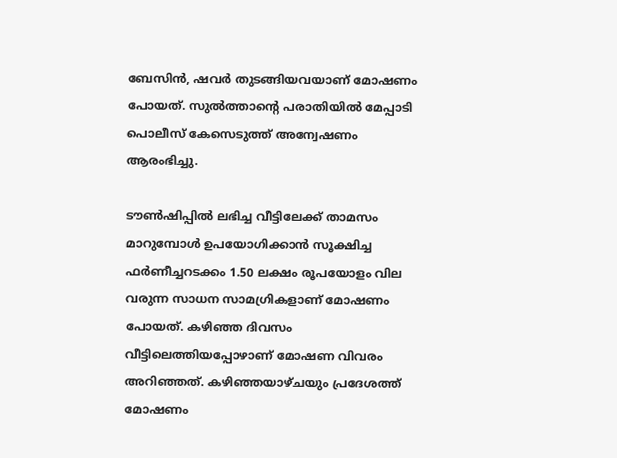ബേസിന്‍, ഷവര്‍ തുടങ്ങിയവയാണ് മോഷണം പോയത്. സുല്‍ത്താന്റെ പരാതിയില്‍ മേപ്പാടി പൊലീസ് കേസെടുത്ത് അന്വേഷണം ആരംഭിച്ചു.

ടൗണ്‍ഷിപ്പില്‍ ലഭിച്ച വീട്ടിലേക്ക് താമസം മാറുമ്പോള്‍ ഉപയോഗിക്കാന്‍ സൂക്ഷിച്ച ഫര്‍ണീച്ചറടക്കം 1.50 ലക്ഷം രൂപയോളം വില വരുന്ന സാധന സാമഗ്രികളാണ് മോഷണം പോയത്. കഴിഞ്ഞ ദിവസം വീട്ടിലെത്തിയപ്പോഴാണ് മോഷണ വിവരം അറിഞ്ഞത്. കഴിഞ്ഞയാഴ്ചയും പ്രദേശത്ത് മോഷണം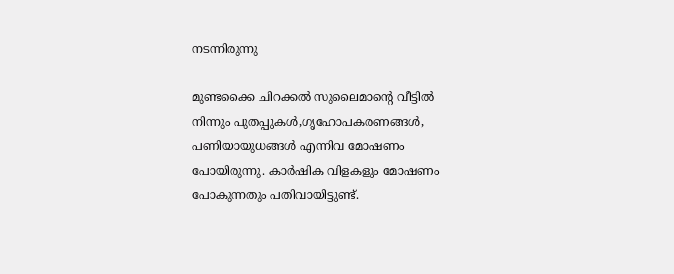നടന്നിരുന്നു

മുണ്ടക്കൈ ചിറക്കല്‍ സുലൈമാന്റെ വീട്ടില്‍ നിന്നും പുതപ്പുകള്‍,ഗൃഹോപകരണങ്ങള്‍, പണിയായുധങ്ങള്‍ എന്നിവ മോഷണം പോയിരുന്നു. കാര്‍ഷിക വിളകളും മോഷണം പോകുന്നതും പതിവായിട്ടുണ്ട്.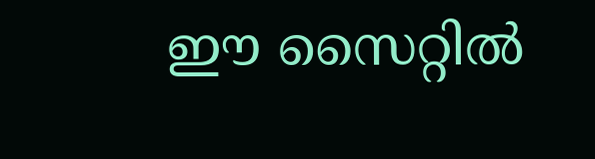ഈ സൈറ്റിൽ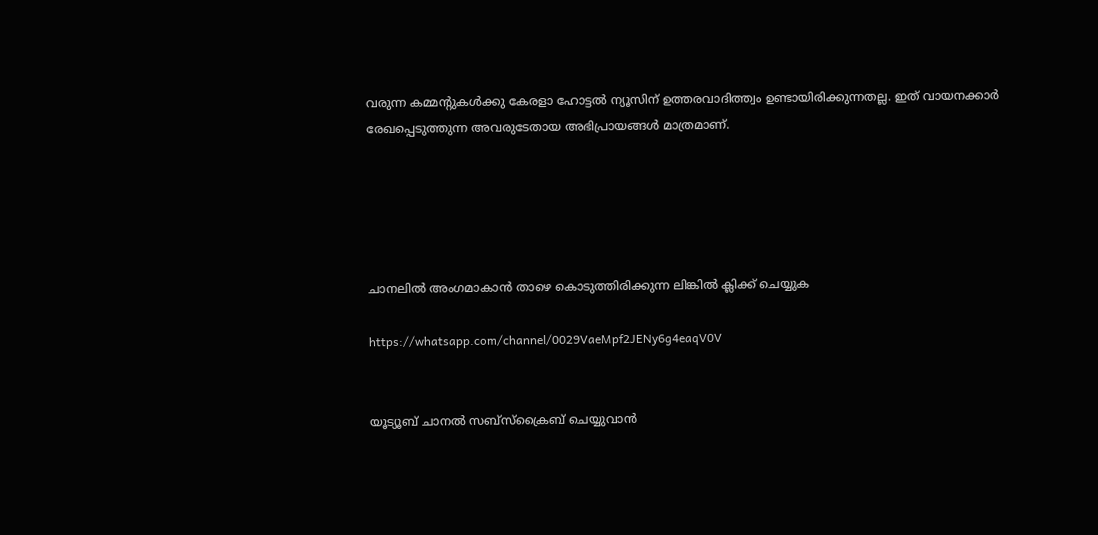വരുന്ന കമ്മന്റുകൾക്കു കേരളാ ഹോട്ടൽ ന്യൂസിന് ഉത്തരവാദിത്ത്വം ഉണ്ടായിരിക്കുന്നതല്ല. ഇത് വായനക്കാർ രേഖപ്പെടുത്തുന്ന അവരുടേതായ അഭിപ്രായങ്ങൾ മാത്രമാണ്.





ചാനലിൽ അംഗമാകാൻ താഴെ കൊടുത്തിരിക്കുന്ന ലിങ്കിൽ ക്ലിക്ക് ചെയ്യുക

https://whatsapp.com/channel/0029VaeMpf2JENy6g4eaqV0V


യൂട്യൂബ് ചാനൽ സബ്സ്ക്രൈബ് ചെയ്യുവാൻ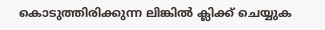കൊടുത്തിരിക്കുന്ന ലിങ്കിൽ ക്ലിക്ക് ചെയ്യുക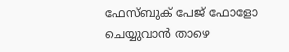ഫേസ്ബുക് പേജ് ഫോളോ ചെയ്യുവാൻ താഴെ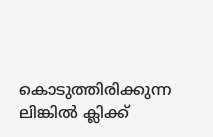കൊടുത്തിരിക്കുന്ന ലിങ്കിൽ ക്ലിക്ക്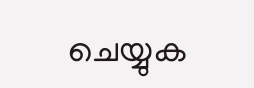ചെയ്യുക